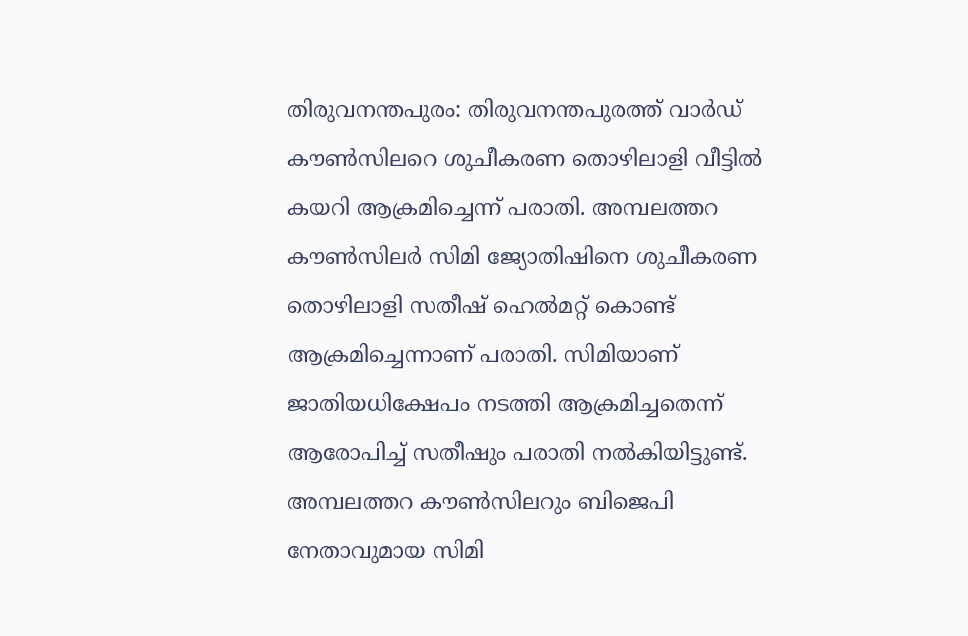തിരുവനന്തപുരം: തിരുവനന്തപുരത്ത് വാർഡ് കൗൺസിലറെ ശുചീകരണ തൊഴിലാളി വീട്ടിൽ കയറി ആക്രമിച്ചെന്ന് പരാതി. അമ്പലത്തറ കൗൺസിലർ സിമി ജ്യോതിഷിനെ ശുചീകരണ തൊഴിലാളി സതീഷ് ഹെൽമറ്റ് കൊണ്ട് ആക്രമിച്ചെന്നാണ് പരാതി. സിമിയാണ് ജാതിയധിക്ഷേപം നടത്തി ആക്രമിച്ചതെന്ന് ആരോപിച്ച് സതീഷും പരാതി നൽകിയിട്ടുണ്ട്.
അമ്പലത്തറ കൗൺസിലറും ബിജെപി നേതാവുമായ സിമി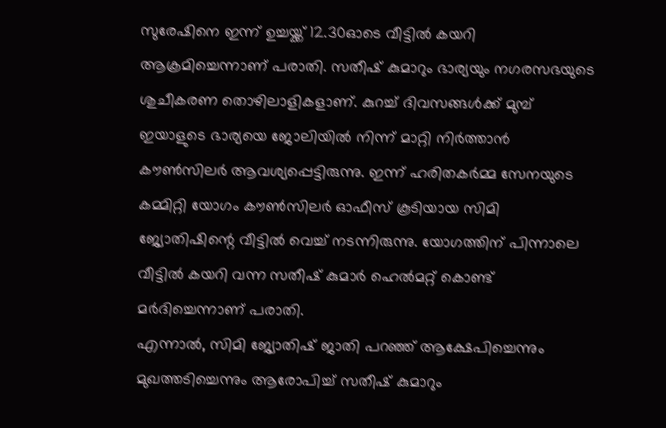സുരേഷിനെ ഇന്ന് ഉച്ചയ്ക്ക് 12.30ഓടെ വീട്ടിൽ കയറി ആക്രമിച്ചെന്നാണ് പരാതി. സതീഷ് കുമാറും ഭാര്യയും നഗരസഭയുടെ ശുചീകരണ തൊഴിലാളികളാണ്. കുറച്ച് ദിവസങ്ങൾക്ക് മുമ്പ് ഇയാളുടെ ഭാര്യയെ ജോലിയിൽ നിന്ന് മാറ്റി നിർത്താൻ കൗൺസിലർ ആവശ്യപ്പെട്ടിരുന്നു. ഇന്ന് ഹരിതകർമ്മ സേനയുടെ കമ്മിറ്റി യോഗം കൗൺസിലർ ഓഫീസ് കൂടിയായ സിമി ജ്യോതിഷിന്റെ വീട്ടിൽ വെച്ച് നടന്നിരുന്നു. യോഗത്തിന് പിന്നാലെ വീട്ടിൽ കയറി വന്ന സതീഷ് കുമാർ ഹെൽമറ്റ് കൊണ്ട് മർദിച്ചെന്നാണ് പരാതി.
എന്നാൽ, സിമി ജ്യോതിഷ് ജാതി പറഞ്ഞ് ആക്ഷേപിച്ചെന്നും മുഖത്തടിച്ചെന്നും ആരോപിച്ച് സതീഷ് കുമാറും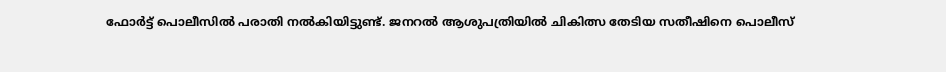ഫോർട്ട് പൊലീസിൽ പരാതി നൽകിയിട്ടുണ്ട്. ജനറൽ ആശുപത്രിയിൽ ചികിത്സ തേടിയ സതീഷിനെ പൊലീസ്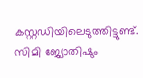കസ്റ്റഡിയിലെടുത്തിട്ടുണ്ട്. സിമി ജ്യോതിഷും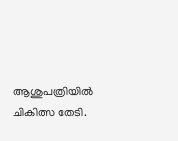ആശുപത്രിയിൽ ചികിത്സ തേടി.